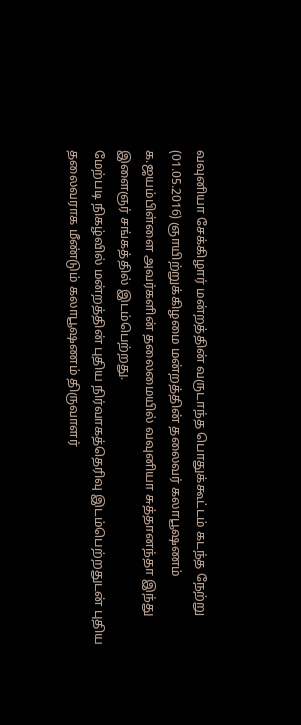வவுனியா சேக்கிழார் மன்றத்தின் வருடாந்த பொதுக்கூட்டம் கடந்த நேற்று (01.05.2016) ஞாயிற்றுக்கிழமை மன்றத்தின் தலைவர் கலாபூஷணம் க.ஜயம்பிள்ளை அவர்களின் தலைமையில் வவுனியா சுத்தானந்தா இந்து இளைஞர் சங்கத்தில் இடம்பெற்றது.
மேற்படி நிகழ்வில் மன்றத்தின் புதிய நிர்வாகத்தெரிவு இடம்பெற்றதுடன் புதிய தலைவராக மீண்டும் கலாபூஷணம் திருவாளர்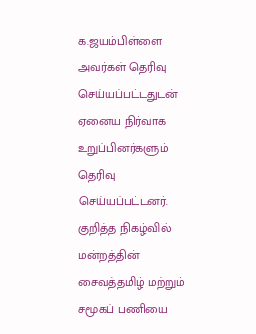க.ஜயம்பிள்ளை அவர்கள் தெரிவு செய்யப்பட்டதுடன் ஏனைய நிர்வாக உறுப்பினர்களும் தெரிவு செய்யப்பட்டனர்.
குறித்த நிகழ்வில் மன்றத்தின் சைவத்தமிழ் மற்றும் சமூகப் பணியை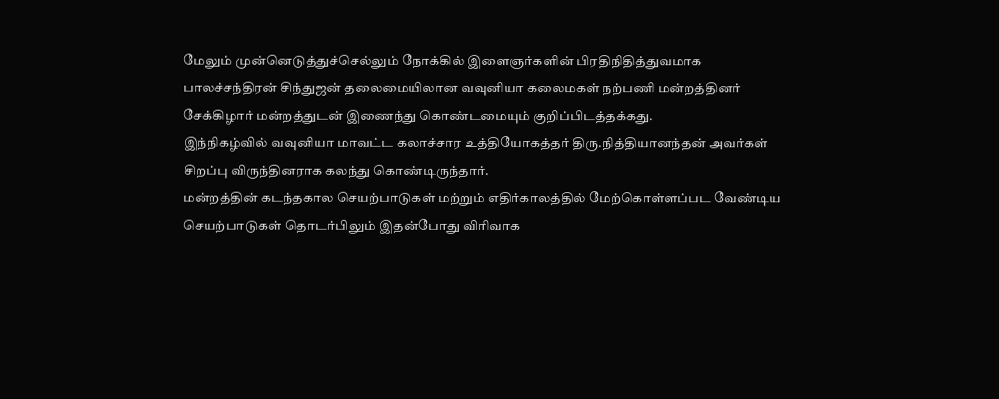மேலும் முன்னெடுத்துச்செல்லும் நோக்கில் இளைஞர்களின் பிரதிநிதித்துவமாக பாலச்சந்திரன் சிந்துஜன் தலைமையிலான வவுனியா கலைமகள் நற்பணி மன்றத்தினர் சேக்கிழார் மன்றத்துடன் இணைந்து கொண்டமையும் குறிப்பிடத்தக்கது.
இந்நிகழ்வில் வவுனியா மாவட்ட கலாச்சார உத்தியோகத்தர் திரு.நித்தியானந்தன் அவர்கள் சிறப்பு விருந்தினராக கலந்து கொண்டிருந்தார்.
மன்றத்தின் கடந்தகால செயற்பாடுகள் மற்றும் எதிர்காலத்தில் மேற்கொள்ளப்பட வேண்டிய செயற்பாடுகள் தொடர்பிலும் இதன்போது விரிவாக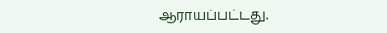ஆராயப்பட்டது.